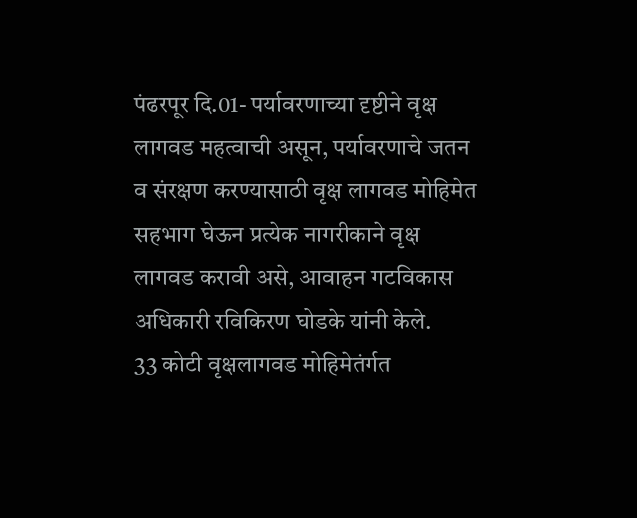पंढरपूर दि.01- पर्यावरणाच्या दृष्टीने वृक्ष लागवड महत्वाची असून, पर्यावरणाचे जतन व संरक्षण करण्यासाठी वृक्ष लागवड मोहिमेत सहभाग घेऊन प्रत्येक नागरीकाने वृक्ष लागवड करावी असे, आवाहन गटविकास अधिकारी रविकिरण घोडके यांनी केले.
33 कोटी वृक्षलागवड मोहिमेतंर्गत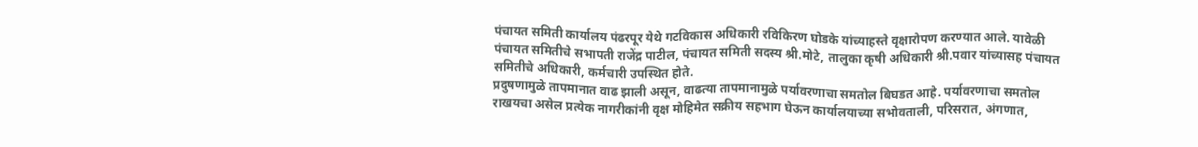पंचायत समिती कार्यालय पंढरपूर येथे गटविकास अधिकारी रविकिरण घोडके यांच्याहस्ते वृक्षारोपण करण्यात आले. यावेळी पंचायत समितीचे सभापती राजेंद्र पाटील, पंचायत समिती सदस्य श्री.मोटे, तालुका कृषी अधिकारी श्री.पवार यांच्यासह पंचायत समितीचे अधिकारी, कर्मचारी उपस्थित होते.
प्रदुषणामुळे तापमानात वाढ झाली असून, वाढत्या तापमानामुळे पर्यावरणाचा समतोल बिघडत आहे. पर्यावरणाचा समतोल राखयचा असेल प्रत्येक नागरीकांनी वृक्ष मोहिमेत सक्रीय सहभाग घेऊन कार्यालयाच्या सभोवताली, परिसरात, अंगणात,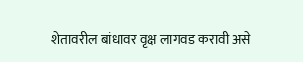शेतावरील बांधावर वृक्ष लागवड करावी असे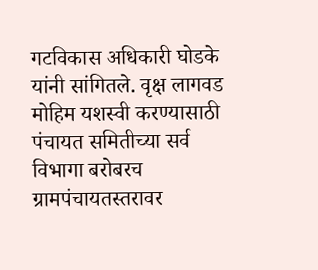गटविकास अधिकारी घोडके यांनी सांगितले. वृक्ष लागवड मोहिम यशस्वी करण्यासाठी पंचायत समितीच्या सर्व विभागा बरोबरच ग्रामपंचायतस्तरावर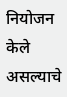नियोजन केले असल्याचे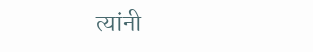त्यांनी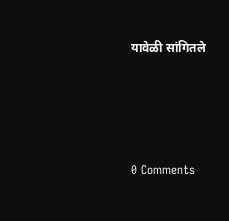यावेळी सांगितले




0 Comments